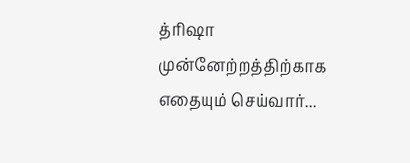த்ரிஷா முன்னேற்றத்திற்காக எதையும் செய்வார்...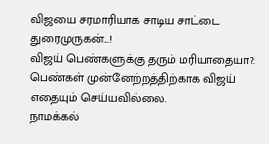விஜயை சரமாரியாக சாடிய சாட்டை துரைமுருகன்...!
விஜய் பெண்களுக்கு தரும் மரியாதையா?. பெண்கள் முன்னேற்றத்திற்காக விஜய் எதையும் செய்யவில்லை.
நாமக்கல்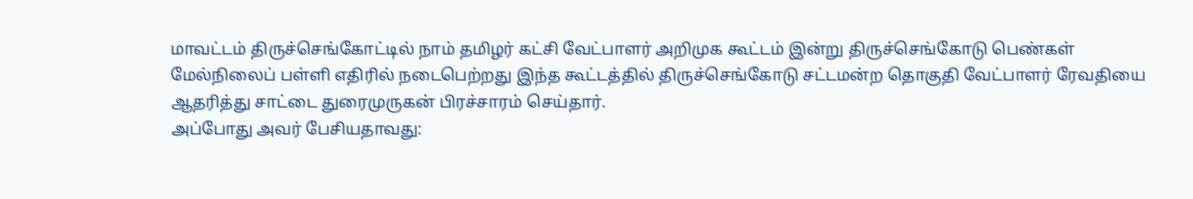மாவட்டம் திருச்செங்கோட்டில் நாம் தமிழர் கட்சி வேட்பாளர் அறிமுக கூட்டம் இன்று திருச்செங்கோடு பெண்கள் மேல்நிலைப் பள்ளி எதிரில் நடைபெற்றது இந்த கூட்டத்தில் திருச்செங்கோடு சட்டமன்ற தொகுதி வேட்பாளர் ரேவதியை ஆதரித்து சாட்டை துரைமுருகன் பிரச்சாரம் செய்தார்.
அப்போது அவர் பேசியதாவது: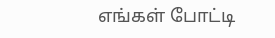எங்கள் போட்டி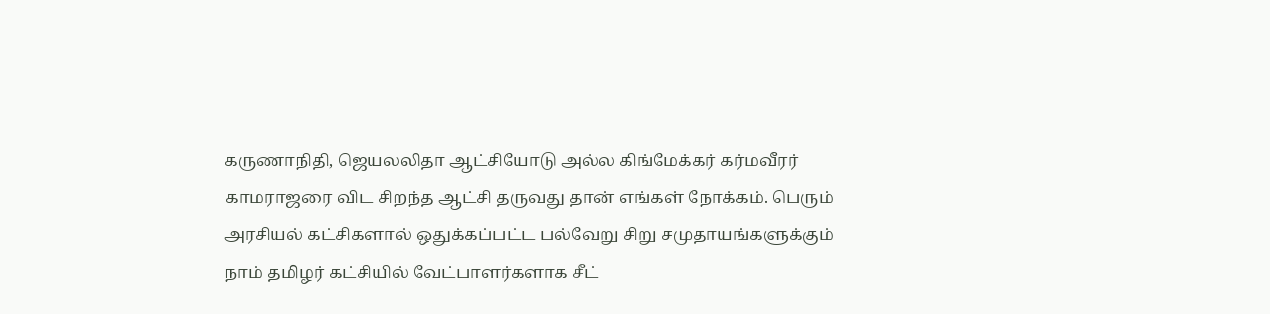கருணாநிதி, ஜெயலலிதா ஆட்சியோடு அல்ல கிங்மேக்கர் கர்மவீரர் காமராஜரை விட சிறந்த ஆட்சி தருவது தான் எங்கள் நோக்கம். பெரும் அரசியல் கட்சிகளால் ஒதுக்கப்பட்ட பல்வேறு சிறு சமுதாயங்களுக்கும் நாம் தமிழர் கட்சியில் வேட்பாளர்களாக சீட்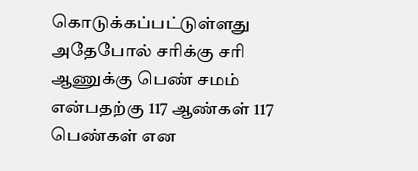கொடுக்கப்பட்டுள்ளது அதேபோல் சரிக்கு சரி ஆணுக்கு பெண் சமம் என்பதற்கு 117 ஆண்கள் 117 பெண்கள் என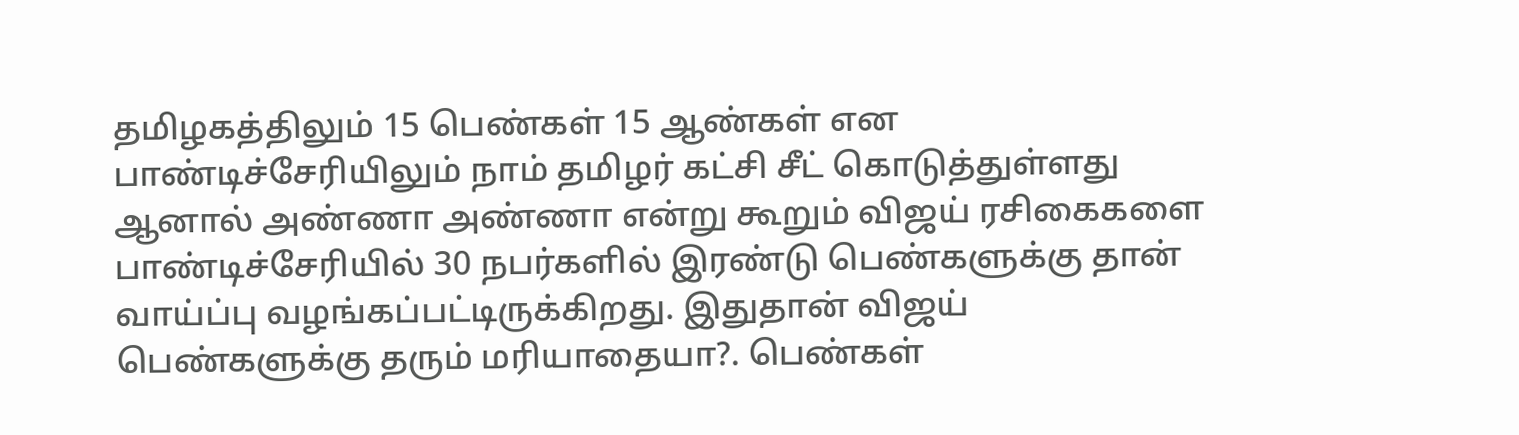தமிழகத்திலும் 15 பெண்கள் 15 ஆண்கள் என பாண்டிச்சேரியிலும் நாம் தமிழர் கட்சி சீட் கொடுத்துள்ளது
ஆனால் அண்ணா அண்ணா என்று கூறும் விஜய் ரசிகைகளை பாண்டிச்சேரியில் 30 நபர்களில் இரண்டு பெண்களுக்கு தான் வாய்ப்பு வழங்கப்பட்டிருக்கிறது. இதுதான் விஜய் பெண்களுக்கு தரும் மரியாதையா?. பெண்கள்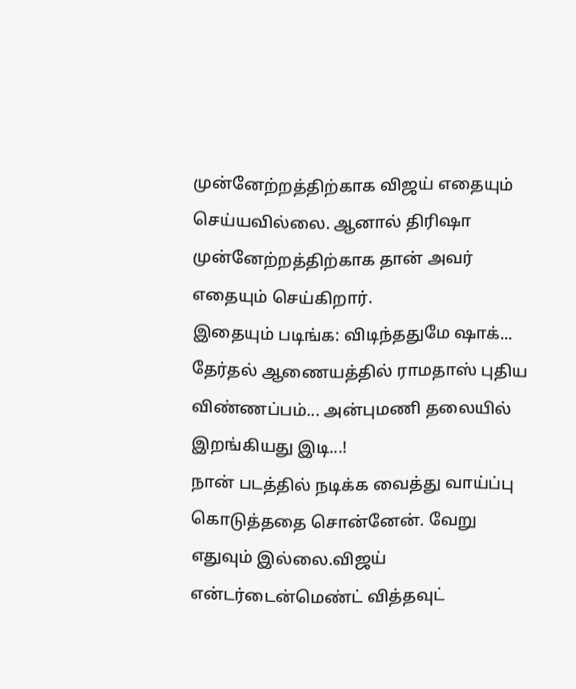முன்னேற்றத்திற்காக விஜய் எதையும் செய்யவில்லை. ஆனால் திரிஷா முன்னேற்றத்திற்காக தான் அவர் எதையும் செய்கிறார்.
இதையும் படிங்க: விடிந்ததுமே ஷாக்... தேர்தல் ஆணையத்தில் ராமதாஸ் புதிய விண்ணப்பம்... அன்புமணி தலையில் இறங்கியது இடி...!
நான் படத்தில் நடிக்க வைத்து வாய்ப்பு கொடுத்ததை சொன்னேன். வேறு எதுவும் இல்லை.விஜய் என்டர்டைன்மெண்ட் வித்தவுட்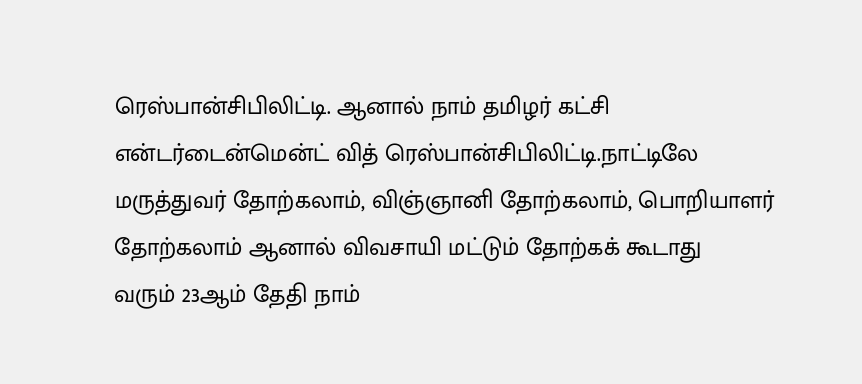ரெஸ்பான்சிபிலிட்டி. ஆனால் நாம் தமிழர் கட்சி என்டர்டைன்மென்ட் வித் ரெஸ்பான்சிபிலிட்டி.நாட்டிலே மருத்துவர் தோற்கலாம், விஞ்ஞானி தோற்கலாம், பொறியாளர் தோற்கலாம் ஆனால் விவசாயி மட்டும் தோற்கக் கூடாது
வரும் 23ஆம் தேதி நாம்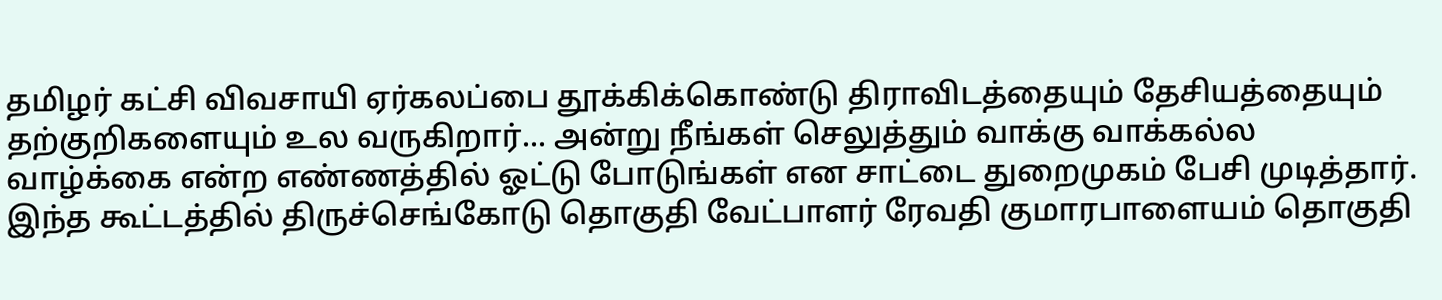தமிழர் கட்சி விவசாயி ஏர்கலப்பை தூக்கிக்கொண்டு திராவிடத்தையும் தேசியத்தையும் தற்குறிகளையும் உல வருகிறார்... அன்று நீங்கள் செலுத்தும் வாக்கு வாக்கல்ல வாழ்க்கை என்ற எண்ணத்தில் ஓட்டு போடுங்கள் என சாட்டை துறைமுகம் பேசி முடித்தார். இந்த கூட்டத்தில் திருச்செங்கோடு தொகுதி வேட்பாளர் ரேவதி குமாரபாளையம் தொகுதி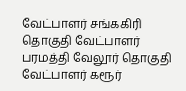வேட்பாளர் சங்ககிரி தொகுதி வேட்பாளர் பரமத்தி வேலூர் தொகுதி வேட்பாளர் கரூர்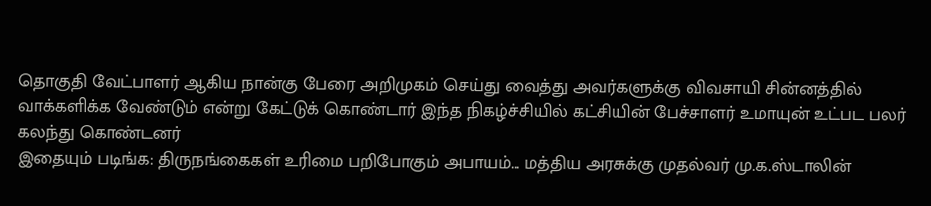தொகுதி வேட்பாளர் ஆகிய நான்கு பேரை அறிமுகம் செய்து வைத்து அவர்களுக்கு விவசாயி சின்னத்தில் வாக்களிக்க வேண்டும் என்று கேட்டுக் கொண்டார் இந்த நிகழ்ச்சியில் கட்சியின் பேச்சாளர் உமாயுன் உட்பட பலர் கலந்து கொண்டனர்
இதையும் படிங்க: திருநங்கைகள் உரிமை பறிபோகும் அபாயம்... மத்திய அரசுக்கு முதல்வர் மு.க.ஸ்டாலின்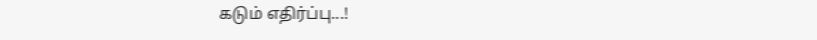கடும் எதிர்ப்பு...!